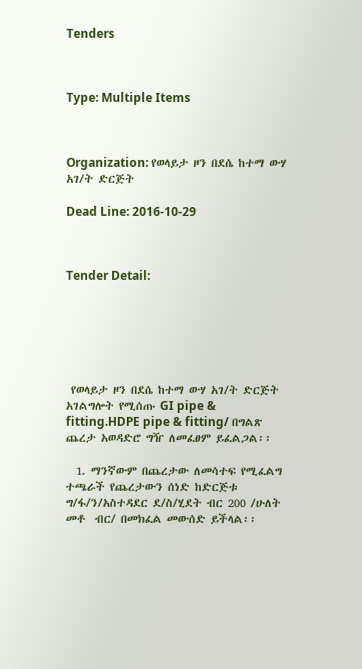Tenders



Type: Multiple Items



Organization: የወላይታ ዞን በደሴ ከተማ ውሃ አገ/ት ድርጅት

Dead Line: 2016-10-29



Tender Detail:






 የወላይታ ዞን በደሴ ከተማ ውሃ አገ/ት ድርጅት አገልግሎት የሚሰጡ GI pipe & fitting.HDPE pipe & fitting/ በግልጽ ጨረታ አወዳድሮ ግዥ ለመፈፀም ይፈልጋል፡፡

  1. ማንኛውም በጨረታው ለመሳተፍ የሚፈልግ ተጫራች የጨረታውን ሰነድ ከድርጅቱ ግ/ፋ/ን/አስተዳደር ደ/ስ/ሂደት ብር 200 /ሁለት መቶ  ብር/ በመክፈል መውሰድ ይችላል፡፡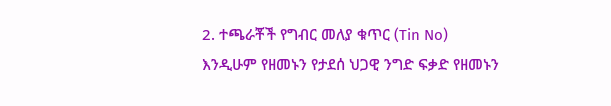2. ተጫራቾች የግብር መለያ ቁጥር (Tin No) እንዲሁም የዘመኑን የታደሰ ህጋዊ ንግድ ፍቃድ የዘመኑን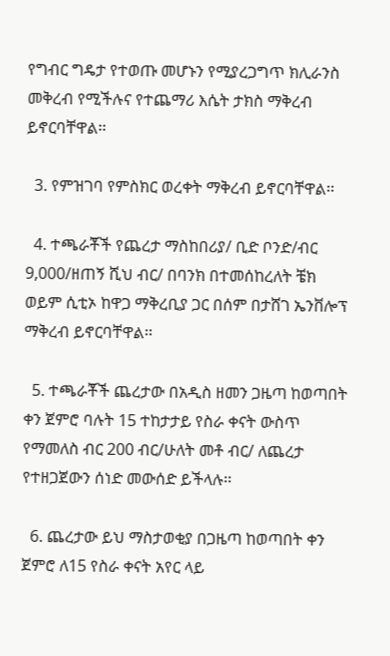የግብር ግዴታ የተወጡ መሆኑን የሚያረጋግጥ ክሊራንስ መቅረብ የሚችሉና የተጨማሪ እሴት ታክስ ማቅረብ ይኖርባቸዋል፡፡

  3. የምዝገባ የምስክር ወረቀት ማቅረብ ይኖርባቸዋል፡፡

  4. ተጫራቾች የጨረታ ማስከበሪያ/ ቢድ ቦንድ/ብር 9,000/ዘጠኝ ሺህ ብር/ በባንክ በተመሰከረለት ቼክ ወይም ሲቲኦ ከዋጋ ማቅረቢያ ጋር በሰም በታሸገ ኤንቨሎፕ ማቅረብ ይኖርባቸዋል፡፡

  5. ተጫራቾች ጨረታው በአዲስ ዘመን ጋዜጣ ከወጣበት ቀን ጀምሮ ባሉት 15 ተከታታይ የስራ ቀናት ውስጥ የማመለስ ብር 200 ብር/ሁለት መቶ ብር/ ለጨረታ የተዘጋጀውን ሰነድ መውሰድ ይችላሉ፡፡

  6. ጨረታው ይህ ማስታወቂያ በጋዜጣ ከወጣበት ቀን ጀምሮ ለ15 የስራ ቀናት አየር ላይ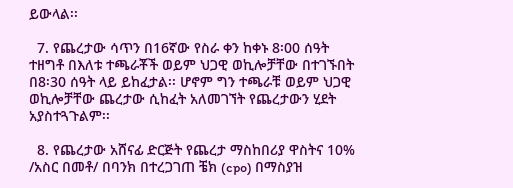ይውላል፡፡

  7. የጨረታው ሳጥን በ16ኛው የስራ ቀን ከቀኑ 8፡00 ሰዓት ተዘግቶ በእለቱ ተጫራቾች ወይም ህጋዊ ወኪሎቻቸው በተገኙበት በ8፡30 ሰዓት ላይ ይከፈታል፡፡ ሆኖም ግን ተጫራቹ ወይም ህጋዊ ወኪሎቻቸው ጨረታው ሲከፈት አለመገኘት የጨረታውን ሂደት አያስተጓጉልም፡፡

  8. የጨረታው አሸናፊ ድርጅት የጨረታ ማስከበሪያ ዋስትና 10% /አስር በመቶ/ በባንክ በተረጋገጠ ቼክ (cpo) በማስያዝ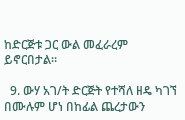ከድርጅቱ ጋር ውል መፈራረም ይኖርበታል፡፡

  9. ውሃ አገ/ት ድርጅት የተሻለ ዘዴ ካገኘ በሙሉም ሆነ በከፊል ጨረታውን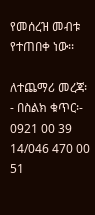የመሰረዝ መብቱ የተጠበቀ ነው፡፡

ለተጨማሪ መረጃ፡- በስልክ ቁጥር፡- 0921 00 39 14/046 470 00 51